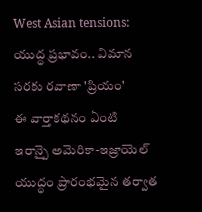West Asian tensions: యుద్ధ ప్రభావం.. విమాన సరకు రవాణా 'ప్రియం'
ఈ వార్తాకథనం ఏంటి
ఇరాన్పై అమెరికా-ఇజ్రాయెల్ యుద్ధం ప్రారంభమైన తర్వాత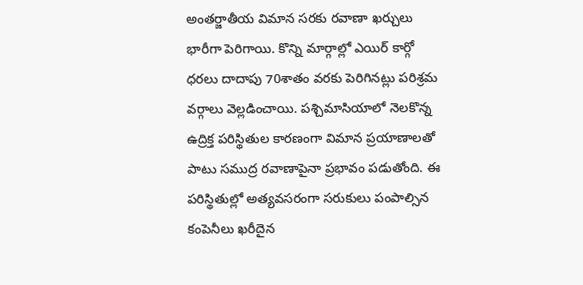అంతర్జాతీయ విమాన సరకు రవాణా ఖర్చులు భారీగా పెరిగాయి. కొన్ని మార్గాల్లో ఎయిర్ కార్గో ధరలు దాదాపు 70శాతం వరకు పెరిగినట్లు పరిశ్రమ వర్గాలు వెల్లడించాయి. పశ్చిమాసియాలో నెలకొన్న ఉద్రిక్త పరిస్థితుల కారణంగా విమాన ప్రయాణాలతో పాటు సముద్ర రవాణాపైనా ప్రభావం పడుతోంది. ఈ పరిస్థితుల్లో అత్యవసరంగా సరుకులు పంపాల్సిన కంపెనీలు ఖరీదైన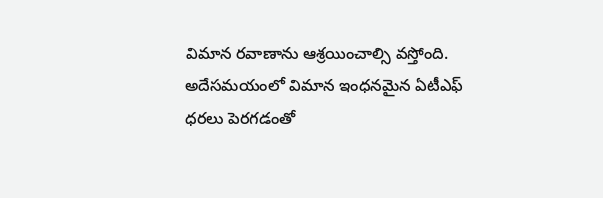విమాన రవాణాను ఆశ్రయించాల్సి వస్తోంది. అదేసమయంలో విమాన ఇంధనమైన ఏటీఎఫ్ ధరలు పెరగడంతో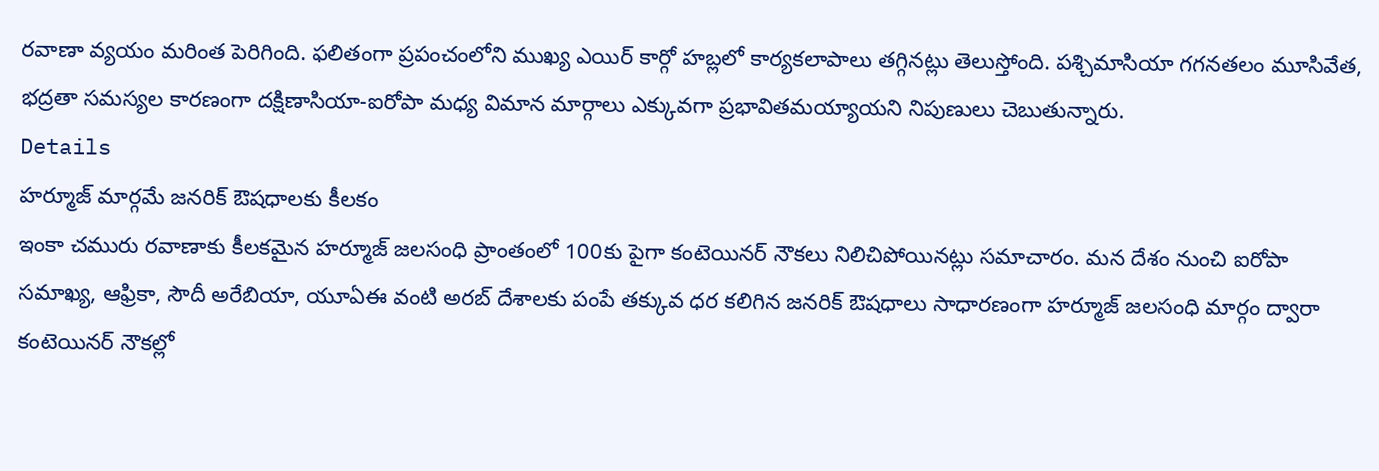రవాణా వ్యయం మరింత పెరిగింది. ఫలితంగా ప్రపంచంలోని ముఖ్య ఎయిర్ కార్గో హబ్లలో కార్యకలాపాలు తగ్గినట్లు తెలుస్తోంది. పశ్చిమాసియా గగనతలం మూసివేత, భద్రతా సమస్యల కారణంగా దక్షిణాసియా-ఐరోపా మధ్య విమాన మార్గాలు ఎక్కువగా ప్రభావితమయ్యాయని నిపుణులు చెబుతున్నారు.
Details
హర్మూజ్ మార్గమే జనరిక్ ఔషధాలకు కీలకం
ఇంకా చమురు రవాణాకు కీలకమైన హర్మూజ్ జలసంధి ప్రాంతంలో 100కు పైగా కంటెయినర్ నౌకలు నిలిచిపోయినట్లు సమాచారం. మన దేశం నుంచి ఐరోపా సమాఖ్య, ఆఫ్రికా, సౌదీ అరేబియా, యూఏఈ వంటి అరబ్ దేశాలకు పంపే తక్కువ ధర కలిగిన జనరిక్ ఔషధాలు సాధారణంగా హర్మూజ్ జలసంధి మార్గం ద్వారా కంటెయినర్ నౌకల్లో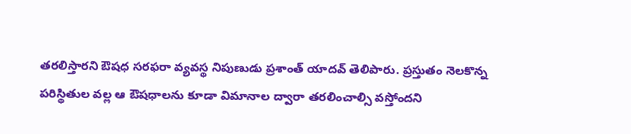తరలిస్తారని ఔషధ సరఫరా వ్యవస్థ నిపుణుడు ప్రశాంత్ యాదవ్ తెలిపారు. ప్రస్తుతం నెలకొన్న పరిస్థితుల వల్ల ఆ ఔషధాలను కూడా విమానాల ద్వారా తరలించాల్సి వస్తోందని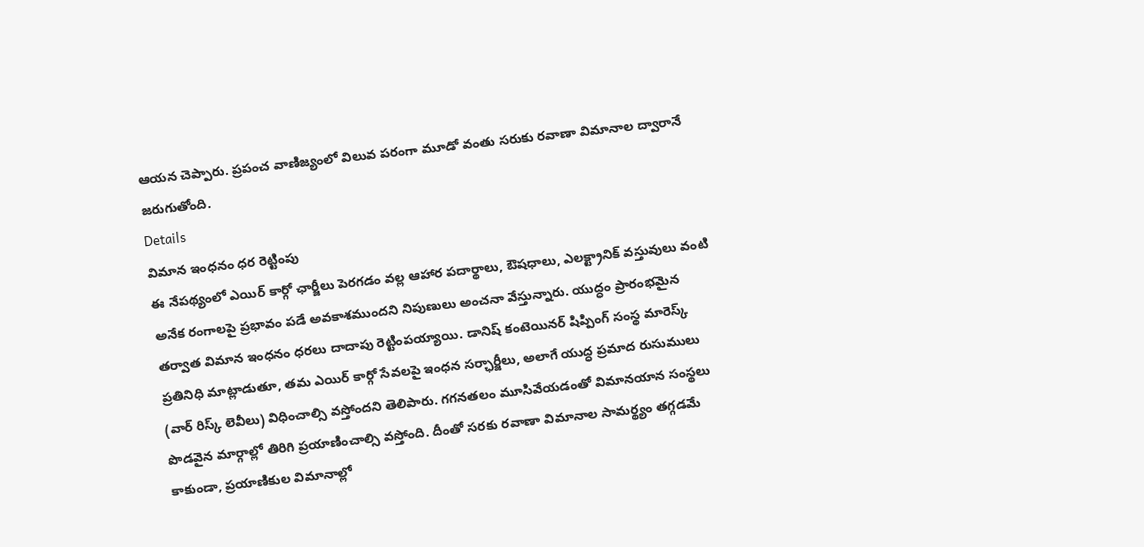ఆయన చెప్పారు. ప్రపంచ వాణిజ్యంలో విలువ పరంగా మూడో వంతు సరుకు రవాణా విమానాల ద్వారానే జరుగుతోంది.
Details
విమాన ఇంధనం ధర రెట్టింపు
ఈ నేపథ్యంలో ఎయిర్ కార్గో ఛార్జీలు పెరగడం వల్ల ఆహార పదార్థాలు, ఔషధాలు, ఎలక్ట్రానిక్ వస్తువులు వంటి అనేక రంగాలపై ప్రభావం పడే అవకాశముందని నిపుణులు అంచనా వేస్తున్నారు. యుద్ధం ప్రారంభమైన తర్వాత విమాన ఇంధనం ధరలు దాదాపు రెట్టింపయ్యాయి. డానిష్ కంటెయినర్ షిప్పింగ్ సంస్థ మారెస్క్ ప్రతినిధి మాట్లాడుతూ, తమ ఎయిర్ కార్గో సేవలపై ఇంధన సర్ఛార్జీలు, అలాగే యుద్ధ ప్రమాద రుసుములు (వార్ రిస్క్ లెవీలు) విధించాల్సి వస్తోందని తెలిపారు. గగనతలం మూసివేయడంతో విమానయాన సంస్థలు పొడవైన మార్గాల్లో తిరిగి ప్రయాణించాల్సి వస్తోంది. దీంతో సరకు రవాణా విమానాల సామర్థ్యం తగ్గడమే కాకుండా, ప్రయాణికుల విమానాల్లో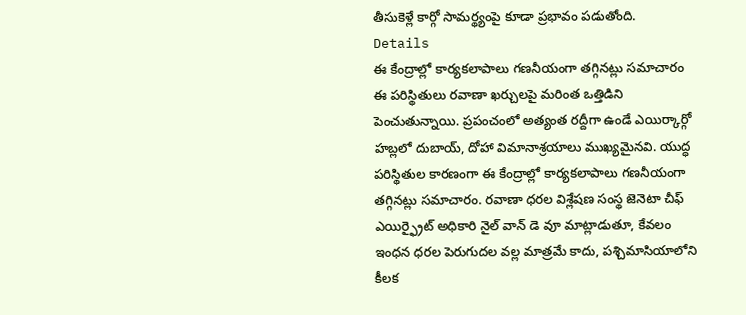తీసుకెళ్లే కార్గో సామర్థ్యంపై కూడా ప్రభావం పడుతోంది.
Details
ఈ కేంద్రాల్లో కార్యకలాపాలు గణనీయంగా తగ్గినట్లు సమాచారం
ఈ పరిస్థితులు రవాణా ఖర్చులపై మరింత ఒత్తిడిని పెంచుతున్నాయి. ప్రపంచంలో అత్యంత రద్దీగా ఉండే ఎయిర్కార్గో హబ్లలో దుబాయ్, దోహా విమానాశ్రయాలు ముఖ్యమైనవి. యుద్ధ పరిస్థితుల కారణంగా ఈ కేంద్రాల్లో కార్యకలాపాలు గణనీయంగా తగ్గినట్లు సమాచారం. రవాణా ధరల విశ్లేషణ సంస్థ జెనెటా చీఫ్ ఎయిర్ఫ్రైట్ అధికారి నైల్ వాన్ డె వూ మాట్లాడుతూ, కేవలం ఇంధన ధరల పెరుగుదల వల్ల మాత్రమే కాదు, పశ్చిమాసియాలోని కీలక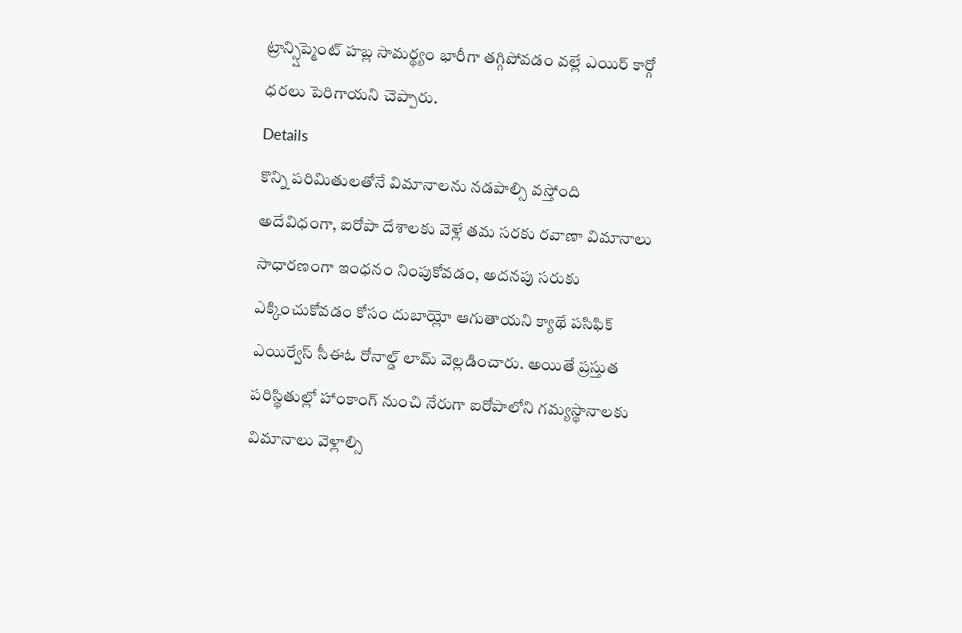ట్రాన్స్షిప్మెంట్ హబ్ల సామర్థ్యం భారీగా తగ్గిపోవడం వల్లే ఎయిర్ కార్గో ధరలు పెరిగాయని చెప్పారు.
Details
కొన్ని పరిమితులతోనే విమానాలను నడపాల్సి వస్తోంది
అదేవిధంగా, ఐరోపా దేశాలకు వెళ్లే తమ సరకు రవాణా విమానాలు సాధారణంగా ఇంధనం నింపుకోవడం, అదనపు సరుకు ఎక్కించుకోవడం కోసం దుబాయ్లో ఆగుతాయని క్యాథే పసిఫిక్ ఎయిర్వేస్ సీఈఓ రోనాల్డ్ లామ్ వెల్లడించారు. అయితే ప్రస్తుత పరిస్థితుల్లో హాంకాంగ్ నుంచి నేరుగా ఐరోపాలోని గమ్యస్థానాలకు విమానాలు వెళ్లాల్సి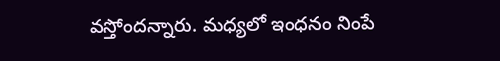వస్తోందన్నారు. మధ్యలో ఇంధనం నింపే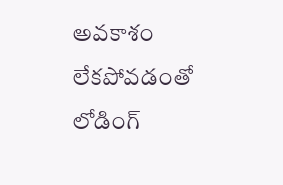అవకాశం లేకపోవడంతో లోడింగ్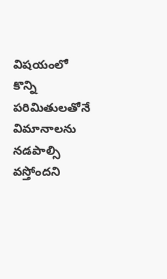విషయంలో కొన్ని పరిమితులతోనే విమానాలను నడపాల్సి వస్తోందని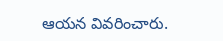ఆయన వివరించారు.